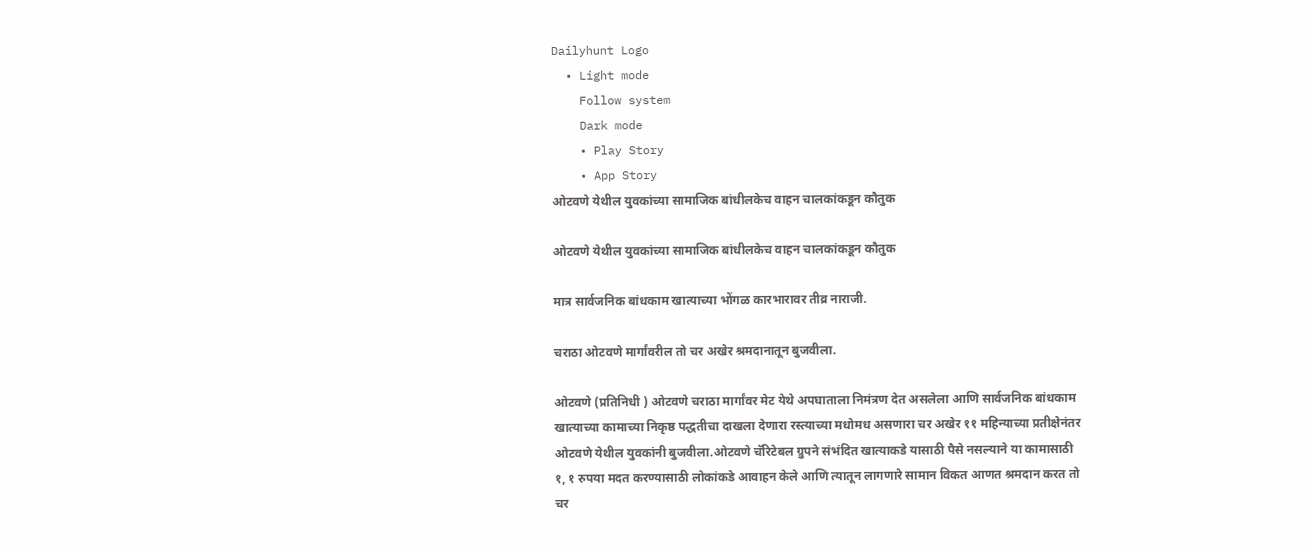Dailyhunt Logo
  • Light mode
    Follow system
    Dark mode
    • Play Story
    • App Story
ओटवणे येथील युवकांच्या सामाजिक बांधीलकेच वाहन चालकांकडून कौतुक

ओटवणे येथील युवकांच्या सामाजिक बांधीलकेच वाहन चालकांकडून कौतुक

मात्र सार्वजनिक बांधकाम खात्याच्या भोंगळ कारभारावर तीव्र नाराजी.

चराठा ओटवणे मार्गांवरील तो चर अखेर श्रमदानातून बुजवीला.

ओटवणे (प्रतिनिधी ) ओटवणे चराठा मार्गांवर मेट येथे अपघाताला निमंत्रण देत असलेला आणि सार्वजनिक बांधकाम खात्याच्या कामाच्या निकृष्ठ पद्धतीचा दाखला देणारा रस्त्याच्या मधोमध असणारा चर अखेर ११ महिन्याच्या प्रतीक्षेनंतर ओटवणे येथील युवकांनी बुजवीला.ओटवणे चॅरिटेबल ग्रुपने संभंदित खात्याकडे यासाठी पैसे नसल्याने या कामासाठी १, १ रुपया मदत करण्यासाठी लोकांकडे आवाहन केले आणि त्यातून लागणारे सामान विकत आणत श्रमदान करत तो चर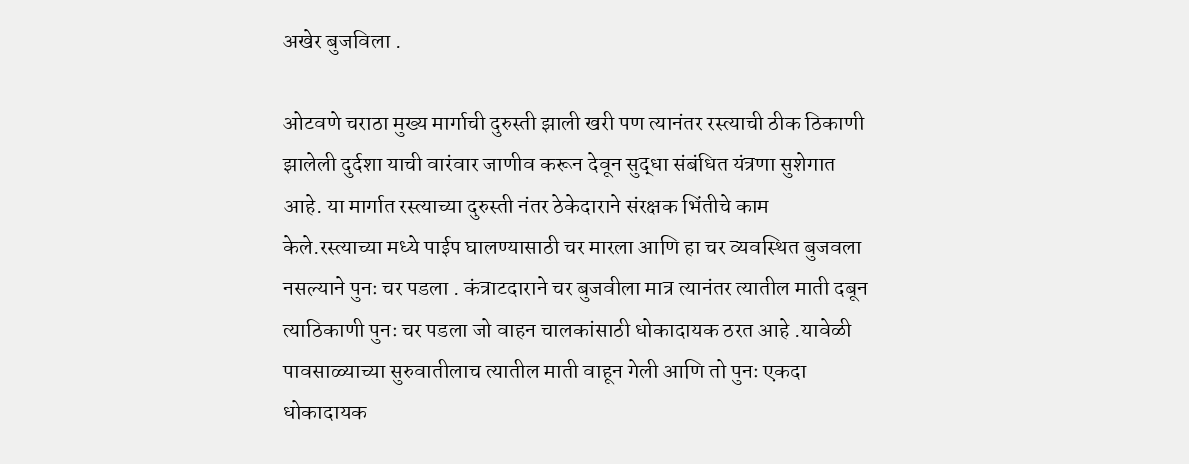अखेर बुजविला .

ओटवणे चराठा मुख्य मार्गाची दुरुस्ती झाली खरी पण त्यानंतर रस्त्याची ठीक ठिकाणी झालेली दुर्दशा याची वारंवार जाणीव करून देवून सुद्धा संबंधित यंत्रणा सुशेगात आहे. या मार्गात रस्त्याच्या दुरुस्ती नंतर ठेकेदाराने संरक्षक भिंतीचे काम केले.रस्त्याच्या मध्ये पाईप घालण्यासाठी चर मारला आणि हा चर व्यवस्थित बुजवला नसल्याने पुनः चर पडला . कंत्राटदाराने चर बुजवीला मात्र त्यानंतर त्यातील माती दबून त्याठिकाणी पुनः चर पडला जो वाहन चालकांसाठी धोकादायक ठरत आहे .यावेळी पावसाळ्याच्या सुरुवातीलाच त्यातील माती वाहून गेली आणि तो पुनः एकदा धोकादायक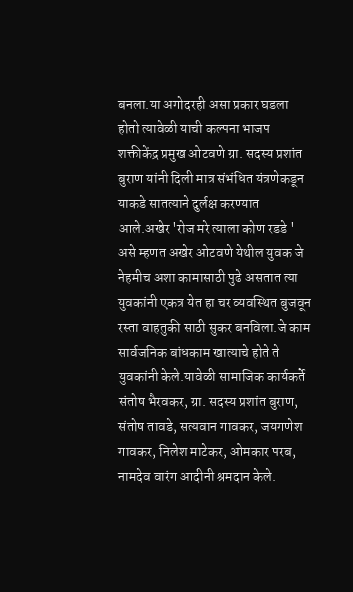बनला.या अगोदरही असा प्रकार घडला होतो त्यावेळी याची कल्पना भाजप शक्तीकेंद्र प्रमुख ओटवणे ग्रा. सदस्य प्रशांत बुराण यांनी दिली मात्र संभंधित यंत्रणेकडून याकडे सातत्याने दुर्लक्ष करण्यात आले.अखेर 'रोज मरे त्याला कोण रडडे ' असे म्हणत अखेर ओटवणे येथील युवक जे नेहमीच अशा कामासाठी पुढे असतात त्या युवकांनी एकत्र येत हा चर व्यवस्थित बुजवून रस्ता वाहतुकी साठी सुकर बनविला.जे काम सार्वजनिक बांधकाम खात्याचे होते ते युवकांनी केले.यावेळी सामाजिक कार्यकर्ते संतोष भैरवकर, ग्रा. सदस्य प्रशांत बुराण, संतोष तावडे, सत्यवान गावकर, जयगणेश गावकर, निलेश माटेकर, ओमकार परब, नामदेव वारंग आदीनी श्रमदान केले.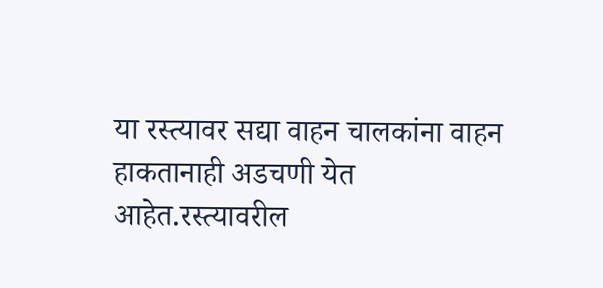या रस्त्यावर सद्या वाहन चालकांना वाहन हाकतानाही अडचणी येत आहेत.रस्त्यावरील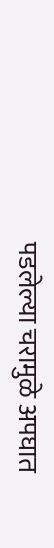पडलेल्या चरामुळे अपघात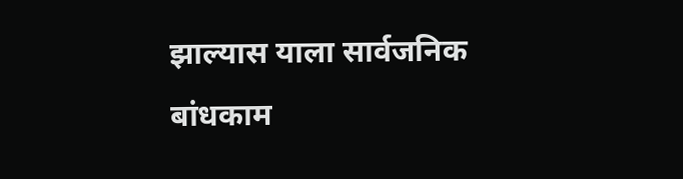झाल्यास याला सार्वजनिक बांधकाम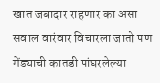खात जबादार राहणार का असा सवाल वारंवार विचारला जातो पण गेंड्याची कातडी पांघरलेल्या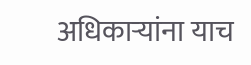अधिकाऱ्यांना याच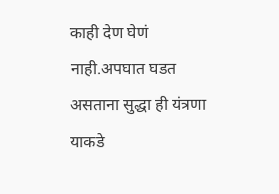काही देण घेणं नाही.अपघात घडत असताना सुद्धा ही यंत्रणा याकडे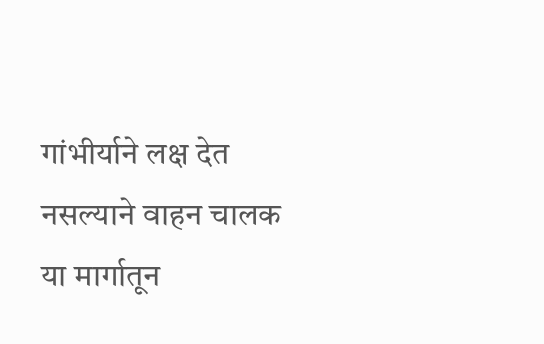गांभीर्याने लक्ष देत नसल्याने वाहन चालक या मार्गातून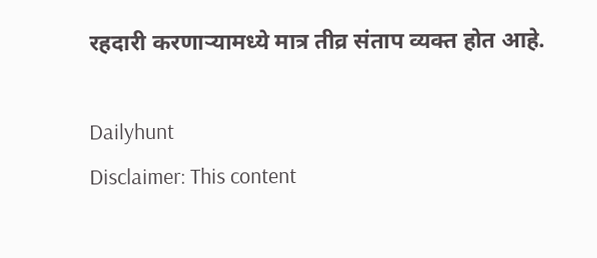रहदारी करणाऱ्यामध्ये मात्र तीव्र संताप व्यक्त होत आहे.

Dailyhunt
Disclaimer: This content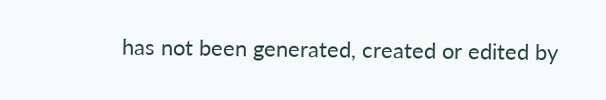has not been generated, created or edited by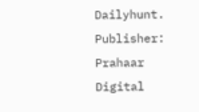Dailyhunt. Publisher: Prahaar Digital